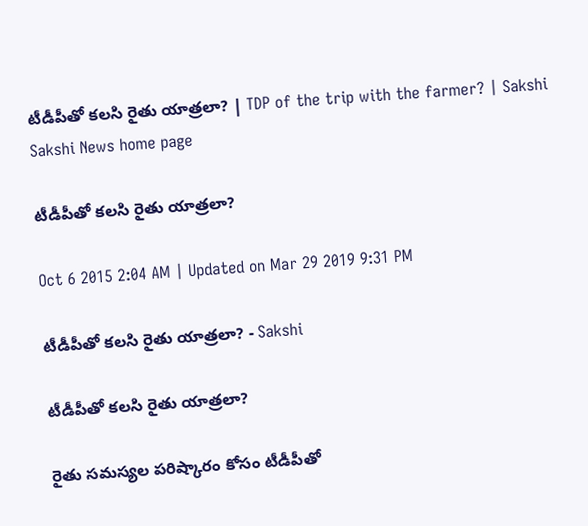టీడీపీతో కలసి రైతు యాత్రలా? | TDP of the trip with the farmer? | Sakshi
Sakshi News home page

టీడీపీతో కలసి రైతు యాత్రలా?

Oct 6 2015 2:04 AM | Updated on Mar 29 2019 9:31 PM

టీడీపీతో కలసి రైతు యాత్రలా? - Sakshi

టీడీపీతో కలసి రైతు యాత్రలా?

రైతు సమస్యల పరిష్కారం కోసం టీడీపీతో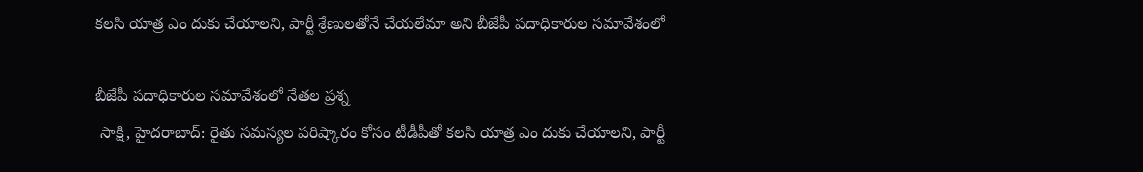కలసి యాత్ర ఎం దుకు చేయాలని, పార్టీ శ్రేణులతోనే చేయలేమా అని బీజేపీ పదాధికారుల సమావేశంలో

బీజేపీ పదాధికారుల సమావేశంలో నేతల ప్రశ్న
 సాక్షి, హైదరాబాద్: రైతు సమస్యల పరిష్కారం కోసం టీడీపీతో కలసి యాత్ర ఎం దుకు చేయాలని, పార్టీ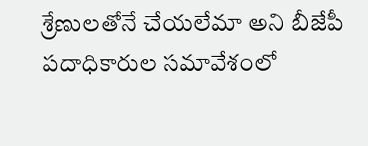శ్రేణులతోనే చేయలేమా అని బీజేపీ పదాధికారుల సమావేశంలో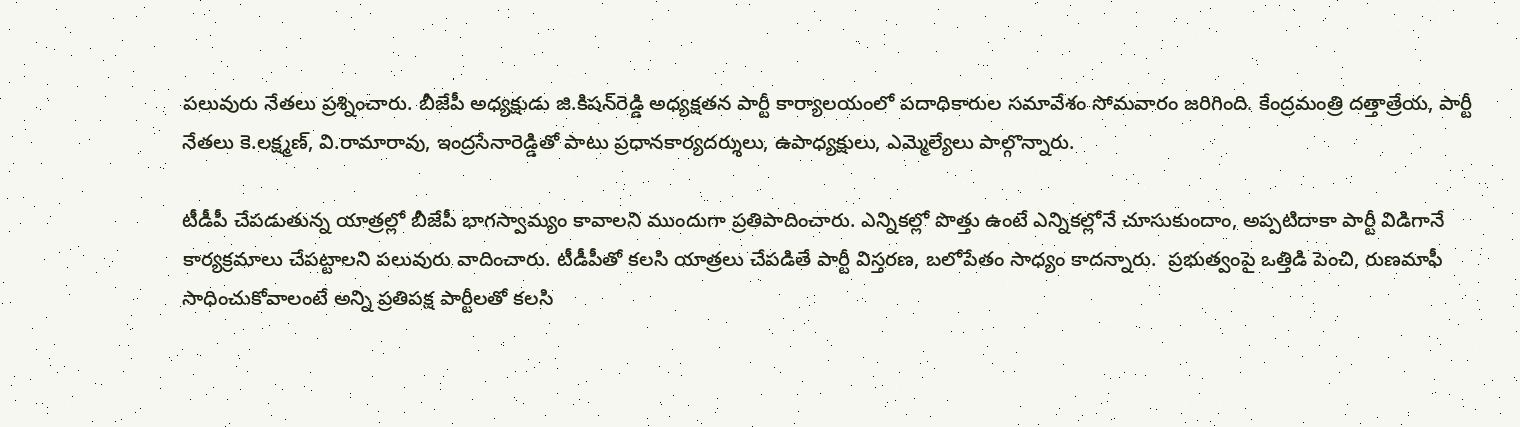పలువురు నేతలు ప్రశ్నించారు. బీజేపీ అధ్యక్షుడు జి.కిషన్‌రెడ్డి అధ్యక్షతన పార్టీ కార్యాలయంలో పదాధికారుల సమావేశం సోమవారం జరిగింది. కేంద్రమంత్రి దత్తాత్రేయ, పార్టీ నేతలు కె.లక్ష్మణ్, వి.రామారావు, ఇంద్రసేనారెడ్డితో పాటు ప్రధానకార్యదర్శులు, ఉపాధ్యక్షులు, ఎమ్మెల్యేలు పాల్గొన్నారు.

టీడీపీ చేపడుతున్న యాత్రల్లో బీజేపీ భాగస్వామ్యం కావాలని ముందుగా ప్రతిపాదించారు. ఎన్నికల్లో పొత్తు ఉంటే ఎన్నికల్లోనే చూసుకుందాం, అప్పటిదాకా పార్టీ విడిగానే కార్యక్రమాలు చేపట్టాలని పలువురు వాదించారు. టీడీపీతో కలసి యాత్రలు చేపడితే పార్టీ విస్తరణ, బలోపేతం సాధ్యం కాదన్నారు.  ప్రభుత్వంపై ఒత్తిడి పెంచి, రుణమాఫీ సాధించుకోవాలంటే అన్ని ప్రతిపక్ష పార్టీలతో కలసి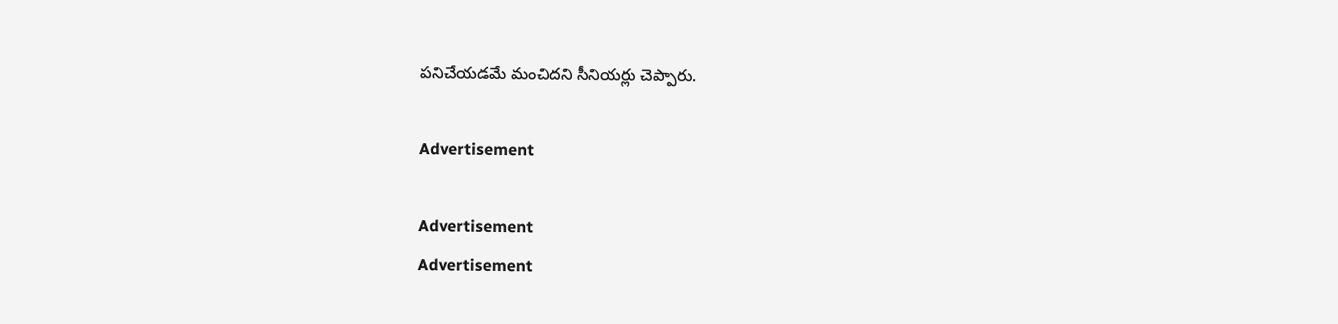పనిచేయడమే మంచిదని సీనియర్లు చెప్పారు.

Advertisement

Advertisement
Advertisement